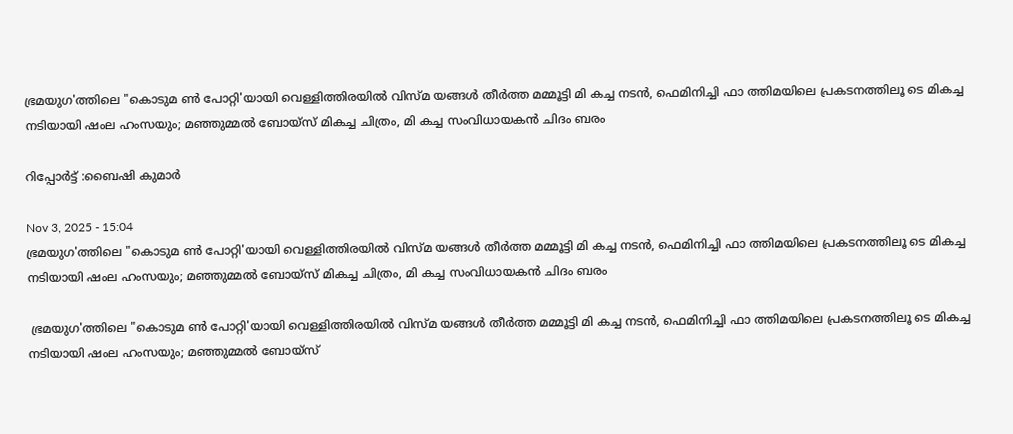ഭ്രമയുഗ'ത്തിലെ "കൊടുമ ൺ പോറ്റി'യായി വെള്ളിത്തിരയിൽ വിസ്മ യങ്ങൾ തീർത്ത മമ്മൂട്ടി മി കച്ച നടൻ, ഫെമിനിച്ചി ഫാ ത്തിമയിലെ പ്രകടനത്തിലൂ ടെ മികച്ച നടിയായി ഷംല ഹംസയും; മഞ്ഞുമ്മൽ ബോയ്സ് മികച്ച ചിത്രം, മി കച്ച സംവിധായകൻ ചിദം ബരം

റിപ്പോർട്ട് :ബൈഷി കുമാർ

Nov 3, 2025 - 15:04
ഭ്രമയുഗ'ത്തിലെ "കൊടുമ ൺ പോറ്റി'യായി വെള്ളിത്തിരയിൽ വിസ്മ യങ്ങൾ തീർത്ത മമ്മൂട്ടി മി കച്ച നടൻ, ഫെമിനിച്ചി ഫാ ത്തിമയിലെ പ്രകടനത്തിലൂ ടെ മികച്ച നടിയായി ഷംല ഹംസയും; മഞ്ഞുമ്മൽ ബോയ്സ് മികച്ച ചിത്രം, മി കച്ച സംവിധായകൻ ചിദം ബരം

 ഭ്രമയുഗ'ത്തിലെ "കൊടുമ ൺ പോറ്റി'യായി വെള്ളിത്തിരയിൽ വിസ്മ യങ്ങൾ തീർത്ത മമ്മൂട്ടി മി കച്ച നടൻ, ഫെമിനിച്ചി ഫാ ത്തിമയിലെ പ്രകടനത്തിലൂ ടെ മികച്ച നടിയായി ഷംല ഹംസയും; മഞ്ഞുമ്മൽ ബോയ്സ്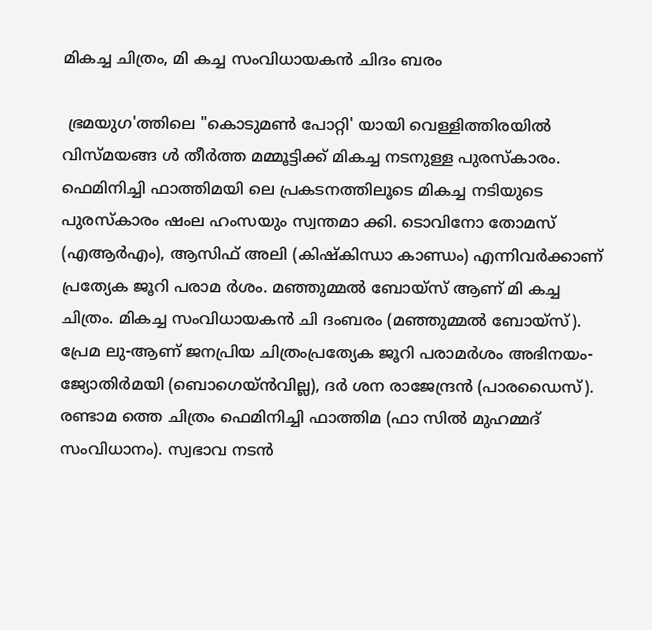മികച്ച ചിത്രം, മി കച്ച സംവിധായകൻ ചിദം ബരം

 ഭ്രമയുഗ'ത്തിലെ "കൊടുമൺ പോറ്റി' യായി വെള്ളിത്തിരയിൽ വിസ്മയങ്ങ ൾ തീർത്ത മമ്മൂട്ടിക്ക് മികച്ച നടനുള്ള പുരസ്കാരം. ഫെമിനിച്ചി ഫാത്തിമയി ലെ പ്രകടനത്തിലൂടെ മികച്ച നടിയുടെ പുരസ്ക‌ാരം ഷംല ഹംസയും സ്വന്തമാ ക്കി. ടൊവിനോ തോമസ് (എആർഎം), ആസിഫ് അലി (കിഷ്കിന്ധാ കാണ്ഡം) എന്നിവർക്കാണ് പ്രത്യേക ജൂറി പരാമ ർശം. മഞ്ഞുമ്മൽ ബോയ്‌സ് ആണ് മി കച്ച ചിത്രം. മികച്ച സംവിധായകൻ ചി ദംബരം (മഞ്ഞുമ്മൽ ബോയ്‌സ്). പ്രേമ ലു-ആണ് ജനപ്രിയ ചിത്രംപ്രത്യേക ജൂറി പരാമർശം അഭിനയം-ജ്യോതിർമയി (ബൊഗെയ്ൻവില്ല), ദർ ശന രാജേന്ദ്രൻ (പാരഡൈസ്). രണ്ടാമ ത്തെ ചിത്രം ഫെമിനിച്ചി ഫാത്തിമ (ഫാ സിൽ മുഹമ്മദ് സംവിധാനം). സ്വഭാവ നടൻ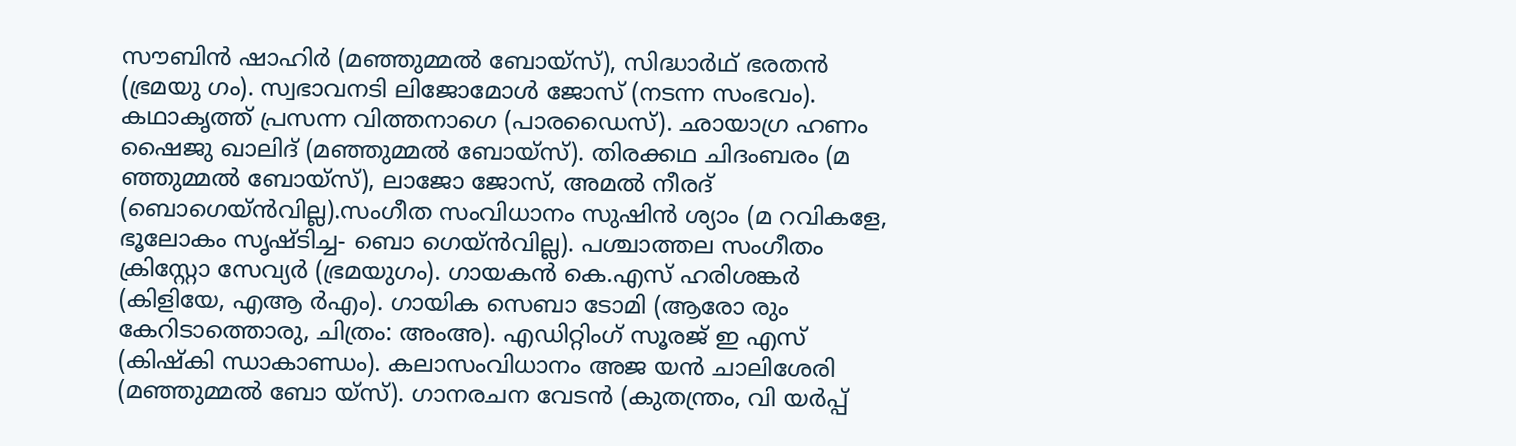സൗബിൻ ഷാഹിർ (മഞ്ഞുമ്മൽ ബോയ്‌സ്), സിദ്ധാർഥ് ഭരതൻ (ഭ്രമയു ഗം). സ്വഭാവനടി ലിജോമോൾ ജോസ് (നടന്ന സംഭവം). കഥാകൃത്ത് പ്രസന്ന വിത്തനാഗെ (പാരഡൈസ്). ഛായാഗ്ര ഹണം ഷൈജു ഖാലിദ് (മഞ്ഞുമ്മൽ ബോയ്സ്). തിരക്കഥ ചിദംബരം (മ ഞ്ഞുമ്മൽ ബോയ്‌സ്), ലാജോ ജോസ്, അമൽ നീരദ് (ബൊഗെയ്ൻവില്ല).സംഗീത സംവിധാനം സുഷിൻ ശ്യാം (മ റവികളേ, ഭൂലോകം സൃഷ്‌ടിച്ച- ബൊ ഗെയ്ൻവില്ല). പശ്ചാത്തല സംഗീതം ക്രിസ്റ്റോ സേവ്യർ (ഭ്രമയുഗം). ഗായകൻ കെ.എസ് ഹരിശങ്കർ (കിളിയേ, എആ ർഎം). ഗായിക സെബാ ടോമി (ആരോ രും കേറിടാത്തൊരു, ചിത്രം: അംഅ). എഡിറ്റിംഗ് സൂരജ് ഇ എസ് (കിഷ്കി ന്ധാകാണ്ഡം). കലാസംവിധാനം അജ യൻ ചാലിശേരി (മഞ്ഞുമ്മൽ ബോ യ്സ്). ഗാനരചന വേടൻ (കുതന്ത്രം, വി യർപ്പ്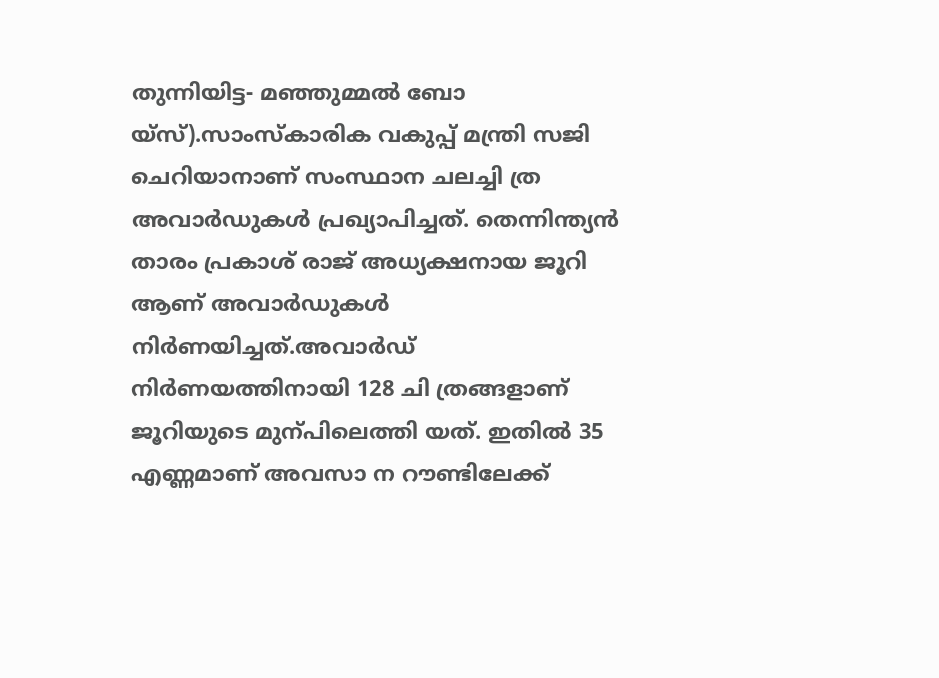തുന്നിയിട്ട- മഞ്ഞുമ്മൽ ബോ യ്‌സ്).സാംസ്കാരിക വകുപ്പ് മന്ത്രി സജി ചെറിയാനാണ് സംസ്ഥാന ചലച്ചി ത്ര അവാർഡുകൾ പ്രഖ്യാപിച്ചത്. തെന്നിന്ത്യൻ താരം പ്രകാശ് രാജ് അധ്യക്ഷനായ ജൂറി ആണ് അവാർഡുകൾ നിർണയിച്ചത്.അവാർഡ് നിർണയത്തിനായി 128 ചി ത്രങ്ങളാണ് ജൂറിയുടെ മുന്പിലെത്തി യത്. ഇതിൽ 35 എണ്ണമാണ് അവസാ ന റൗണ്ടിലേക്ക്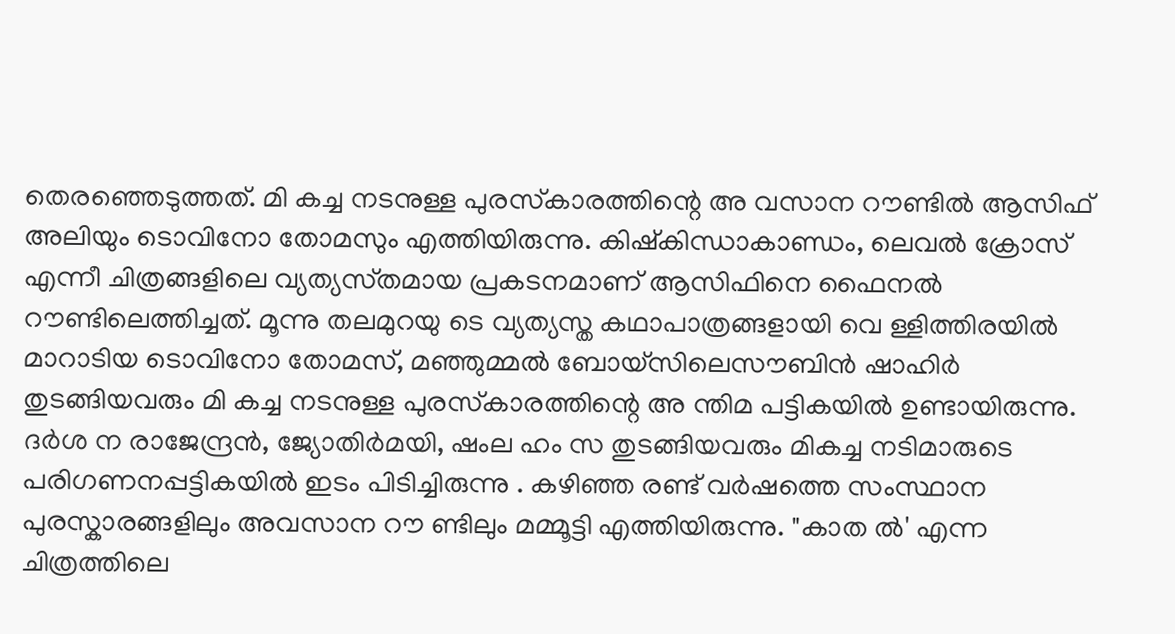തെരഞ്ഞെടുത്തത്. മി കച്ച നടനുള്ള പുരസ്‌കാരത്തിന്റെ അ വസാന റൗണ്ടിൽ ആസിഫ് അലിയും ടൊവിനോ തോമസും എത്തിയിരുന്നു. കിഷ്കിന്ധാകാണ്ഡം, ലെവൽ ക്രോസ് എന്നീ ചിത്രങ്ങളിലെ വ്യത്യസ്‌തമായ പ്രകടനമാണ് ആസിഫിനെ ഫൈനൽ റൗണ്ടിലെത്തിച്ചത്. മൂന്നു തലമുറയു ടെ വ്യത്യസ്ത‌ കഥാപാത്രങ്ങളായി വെ ള്ളിത്തിരയിൽ മാറാടിയ ടൊവിനോ തോമസ്, മഞ്ഞുമ്മൽ ബോയ്‌സിലെസൗബിൻ ഷാഹിർ തുടങ്ങിയവരും മി കച്ച നടനുള്ള പുരസ്‌കാരത്തിന്റെ അ ന്തിമ പട്ടികയിൽ ഉണ്ടായിരുന്നു. ദർശ ന രാജേന്ദ്രൻ, ജ്യോതിർമയി, ഷംല ഹം സ തുടങ്ങിയവരും മികച്ച നടിമാരുടെ പരിഗണനപ്പട്ടികയിൽ ഇടം പിടിച്ചിരുന്നു . കഴിഞ്ഞ രണ്ട് വർഷത്തെ സംസ്ഥാന പുരസ്കാരങ്ങളിലും അവസാന റൗ ണ്ടിലും മമ്മൂട്ടി എത്തിയിരുന്നു. "കാത ൽ' എന്ന ചിത്രത്തിലെ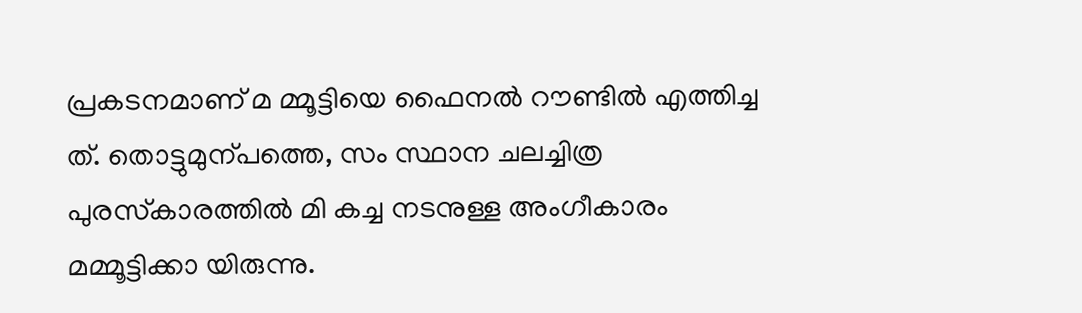പ്രകടനമാണ് മ മ്മൂട്ടിയെ ഫൈനൽ റൗണ്ടിൽ എത്തിച്ച ത്. തൊട്ടുമുന്പത്തെ, സം സ്ഥാന ചലച്ചിത്ര പുരസ്‌കാരത്തിൽ മി കച്ച നടനുള്ള അംഗീകാരം മമ്മൂട്ടിക്കാ യിരുന്നു.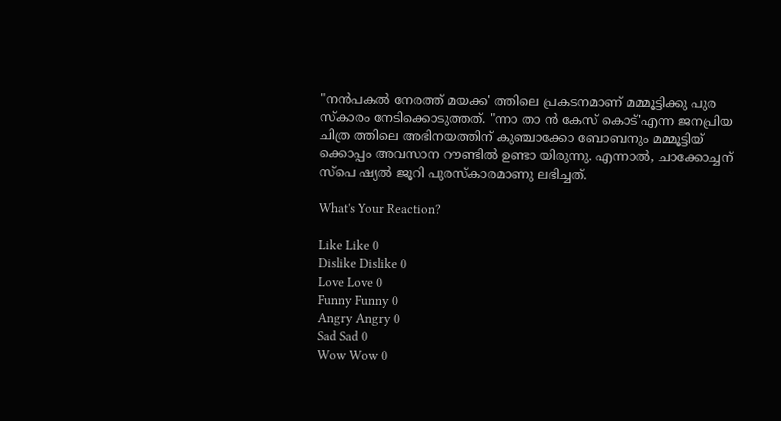"നൻപകൽ നേരത്ത് മയക്ക' ത്തിലെ പ്രകടനമാണ് മമ്മൂട്ടിക്കു പുര സ്കാരം നേടിക്കൊടുത്തത്. "ന്നാ താ ൻ കേസ് കൊട്'എന്ന ജനപ്രിയ ചിത്ര ത്തിലെ അഭിനയത്തിന് കുഞ്ചാക്കോ ബോബനും മമ്മൂട്ടിയ് ക്കൊപ്പം അവസാന റൗണ്ടിൽ ഉണ്ടാ യിരുന്നു. എന്നാൽ, ചാക്കോച്ചന് സ്പെ ഷ്യൽ ജൂറി പുരസ്‌കാരമാണു ലഭിച്ചത്.

What's Your Reaction?

Like Like 0
Dislike Dislike 0
Love Love 0
Funny Funny 0
Angry Angry 0
Sad Sad 0
Wow Wow 0